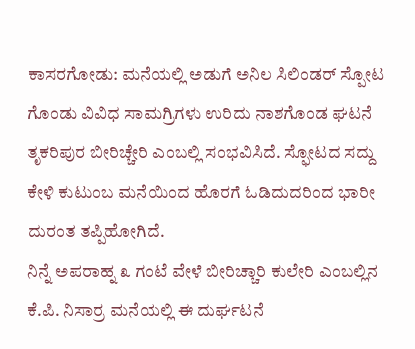ಕಾಸರಗೋಡು: ಮನೆಯಲ್ಲಿ ಅಡುಗೆ ಅನಿಲ ಸಿಲಿಂಡರ್ ಸ್ಪೋಟ ಗೊಂಡು ವಿವಿಧ ಸಾಮಗ್ರಿಗಳು ಉರಿದು ನಾಶಗೊಂಡ ಘಟನೆ ತೃಕರಿಪುರ ಬೀರಿಚ್ಚೇರಿ ಎಂಬಲ್ಲಿ ಸಂಭವಿಸಿದೆ. ಸ್ಫೋಟದ ಸದ್ದು ಕೇಳಿ ಕುಟುಂಬ ಮನೆಯಿಂದ ಹೊರಗೆ ಓಡಿದುದರಿಂದ ಭಾರೀ ದುರಂತ ತಪ್ಪಿಹೋಗಿದೆ.
ನಿನ್ನೆ ಅಪರಾಹ್ನ ೩ ಗಂಟೆ ವೇಳೆ ಬೀರಿಚ್ಚಾರಿ ಕುಲೇರಿ ಎಂಬಲ್ಲಿನ ಕೆ.ಪಿ. ನಿಸಾರ್ರ ಮನೆಯಲ್ಲಿ ಈ ದುರ್ಘಟನೆ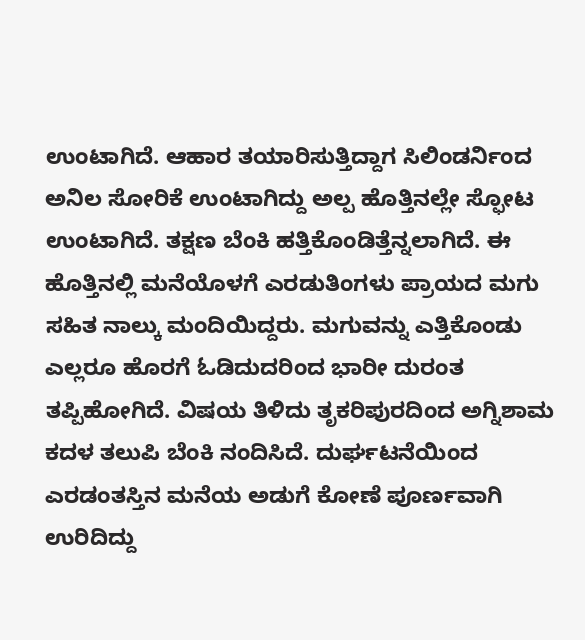ಉಂಟಾಗಿದೆ. ಆಹಾರ ತಯಾರಿಸುತ್ತಿದ್ದಾಗ ಸಿಲಿಂಡರ್ನಿಂದ ಅನಿಲ ಸೋರಿಕೆ ಉಂಟಾಗಿದ್ದು ಅಲ್ಪ ಹೊತ್ತಿನಲ್ಲೇ ಸ್ಫೋಟ ಉಂಟಾಗಿದೆ. ತಕ್ಷಣ ಬೆಂಕಿ ಹತ್ತಿಕೊಂಡಿತ್ತೆನ್ನಲಾಗಿದೆ. ಈ ಹೊತ್ತಿನಲ್ಲಿ ಮನೆಯೊಳಗೆ ಎರಡುತಿಂಗಳು ಪ್ರಾಯದ ಮಗು ಸಹಿತ ನಾಲ್ಕು ಮಂದಿಯಿದ್ದರು. ಮಗುವನ್ನು ಎತ್ತಿಕೊಂಡು ಎಲ್ಲರೂ ಹೊರಗೆ ಓಡಿದುದರಿಂದ ಭಾರೀ ದುರಂತ ತಪ್ಪಿಹೋಗಿದೆ. ವಿಷಯ ತಿಳಿದು ತೃಕರಿಪುರದಿಂದ ಅಗ್ನಿಶಾಮ ಕದಳ ತಲುಪಿ ಬೆಂಕಿ ನಂದಿಸಿದೆ. ದುರ್ಘಟನೆಯಿಂದ ಎರಡಂತಸ್ತಿನ ಮನೆಯ ಅಡುಗೆ ಕೋಣೆ ಪೂರ್ಣವಾಗಿ ಉರಿದಿದ್ದು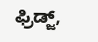ಫ್ರಿಡ್ಜ್,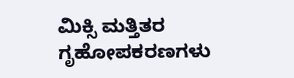ಮಿಕ್ಸಿ ಮತ್ತಿತರ ಗೃಹೋಪಕರಣಗಳು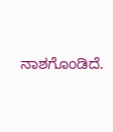ನಾಶಗೊಂಡಿದೆ.